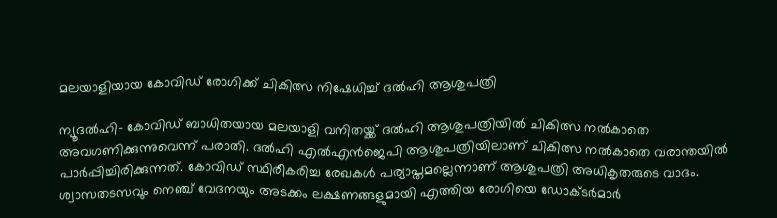മലയാളിയായ കോവിഡ് രോഗിക്ക് ചികിത്സ നിഷേധിച്ച് ദല്‍ഹി ആശുപത്രി

ന്യൂദല്‍ഹി- കോവിഡ് ബാധിതയായ മലയാളി വനിതയ്ക്ക് ദല്‍ഹി ആശുപത്രിയില്‍ ചികിത്സ നല്‍കാതെ അവഗണിക്കുന്നുവെന്ന് പരാതി. ദല്‍ഹി എല്‍എന്‍ജെപി ആശുപത്രിയിലാണ് ചികിത്സ നല്‍കാതെ വരാന്തയില്‍ പാര്‍പ്പിച്ചിരിക്കുന്നത്. കോവിഡ് സ്ഥിരീകരിച്ച രേഖകള്‍ പര്യാപ്തമല്ലെന്നാണ് ആശുപത്രി അധികൃതരുടെ വാദം. ശ്വാസതടസവും നെഞ്ച് വേദനയും അടക്കം ലക്ഷണങ്ങളുമായി എത്തിയ രോഗിയെ ഡോക്ടര്‍മാര്‍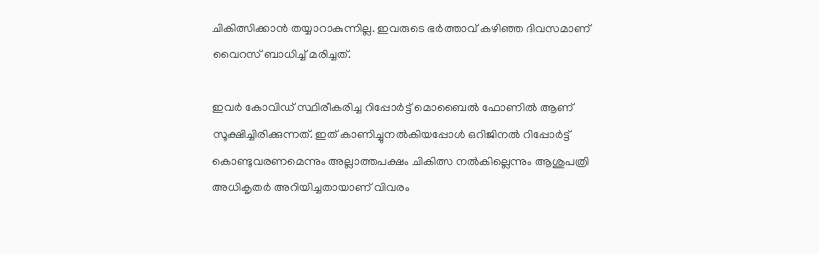ചികിത്സിക്കാന്‍ തയ്യാറാകുന്നില്ല. ഇവരുടെ ഭര്‍ത്താവ് കഴിഞ്ഞ ദിവസമാണ് വൈറസ് ബാധിച്ച് മരിച്ചത്.

ഇവര്‍ കോവിഡ് സ്ഥിരീകരിച്ച റിപ്പോര്‍ട്ട് മൊബൈല്‍ ഫോണില്‍ ആണ്  സൂക്ഷിച്ചിരിക്കുന്നത്. ഇത് കാണിച്ചുനല്‍കിയപ്പോള്‍ ഒറിജിനല്‍ റിപ്പോര്‍ട്ട് കൊണ്ടുവരണമെന്നും അല്ലാത്തപക്ഷം ചികിത്സ നല്‍കില്ലെന്നും ആശുപത്രി അധികൃതര്‍ അറിയിച്ചതായാണ് വിവരം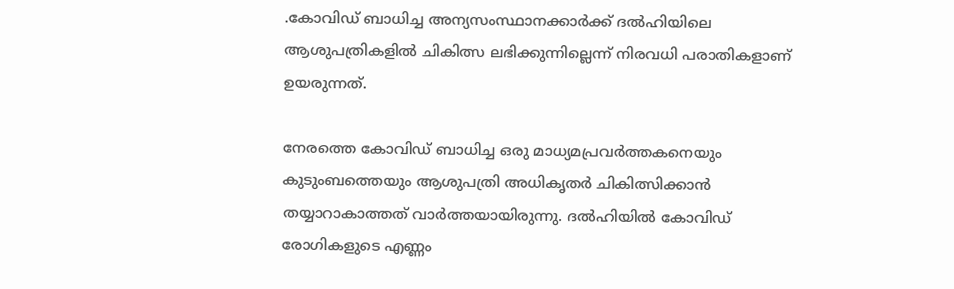.കോവിഡ് ബാധിച്ച അന്യസംസ്ഥാനക്കാര്‍ക്ക് ദല്‍ഹിയിലെ ആശുപത്രികളില്‍ ചികിത്സ ലഭിക്കുന്നില്ലെന്ന് നിരവധി പരാതികളാണ് ഉയരുന്നത്.

നേരത്തെ കോവിഡ് ബാധിച്ച ഒരു മാധ്യമപ്രവര്‍ത്തകനെയും കുടുംബത്തെയും ആശുപത്രി അധികൃതര്‍ ചികിത്സിക്കാന്‍ തയ്യാറാകാത്തത് വാര്‍ത്തയായിരുന്നു. ദല്‍ഹിയില്‍ കോവിഡ് രോഗികളുടെ എണ്ണം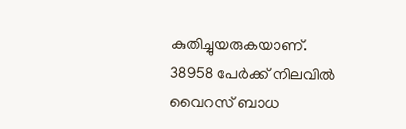കുതിച്ചുയരുകയാണ്. 38958 പേര്‍ക്ക് നിലവില്‍ വൈറസ് ബാധ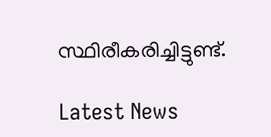സ്ഥിരീകരിച്ചിട്ടുണ്ട്.

Latest News